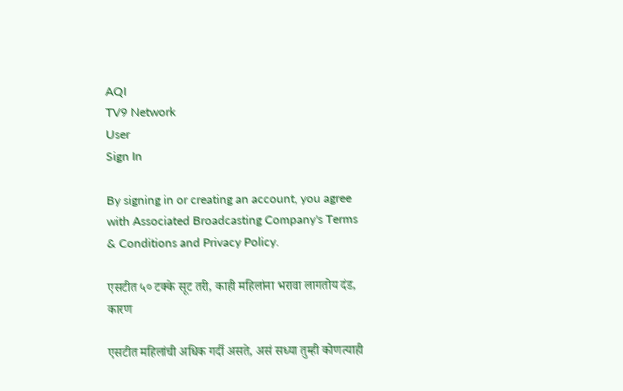AQI
TV9 Network
User
Sign In

By signing in or creating an account, you agree with Associated Broadcasting Company's Terms & Conditions and Privacy Policy.

एसटीत ५० टक्के सूट तरी, काही महिलांना भरावा लागतोय दंड, कारण

एसटीत महिलांची अधिक गर्दी असते, असं सध्या तुम्ही कोणत्याही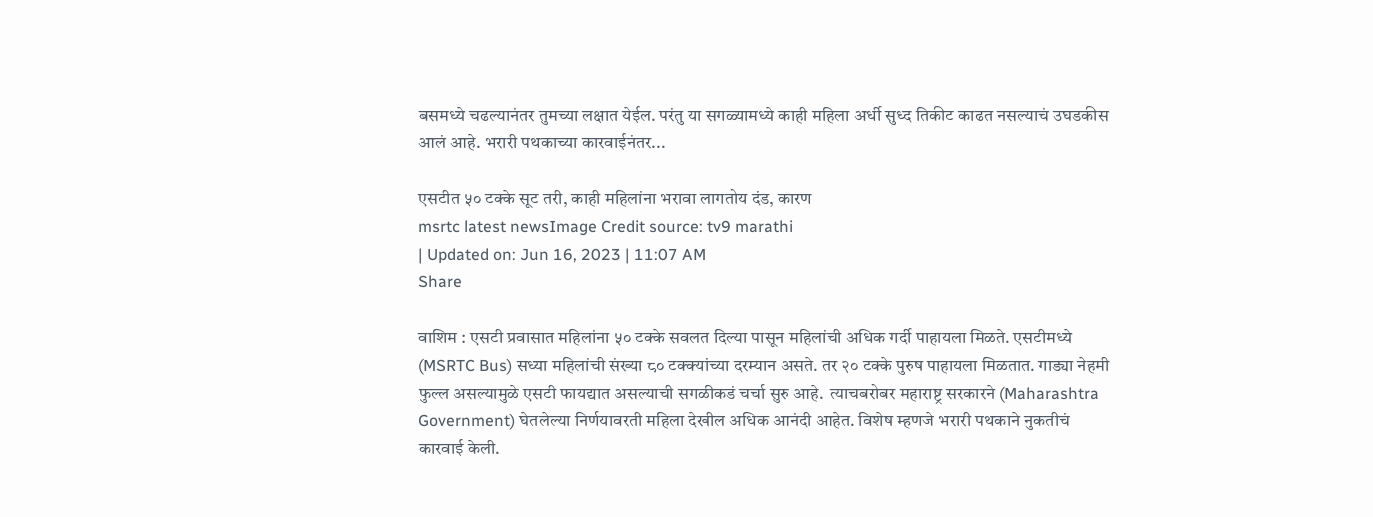बसमध्ये चढल्यानंतर तुमच्या लक्षात येईल. परंतु या सगळ्यामध्ये काही महिला अर्धी सुध्द तिकीट काढत नसल्याचं उघडकीस आलं आहे. भरारी पथकाच्या कारवाईनंतर...

एसटीत ५० टक्के सूट तरी, काही महिलांना भरावा लागतोय दंड, कारण
msrtc latest newsImage Credit source: tv9 marathi
| Updated on: Jun 16, 2023 | 11:07 AM
Share

वाशिम : एसटी प्रवासात महिलांना ५० टक्के सवलत दिल्या पासून महिलांची अधिक गर्दी पाहायला मिळते. एसटीमध्ये (MSRTC Bus) सध्या महिलांची संख्या ८० टक्क्यांच्या दरम्यान असते. तर २० टक्के पुरुष पाहायला मिळतात. गाड्या नेहमी फुल्ल असल्यामुळे एसटी फायद्यात असल्याची सगळीकडं चर्चा सुरु आहे.  त्याचबरोबर महाराष्ट्र सरकारने (Maharashtra Government) घेतलेल्या निर्णयावरती महिला देखील अधिक आनंदी आहेत. विशेष म्हणजे भरारी पथकाने नुकतीचं कारवाई केली.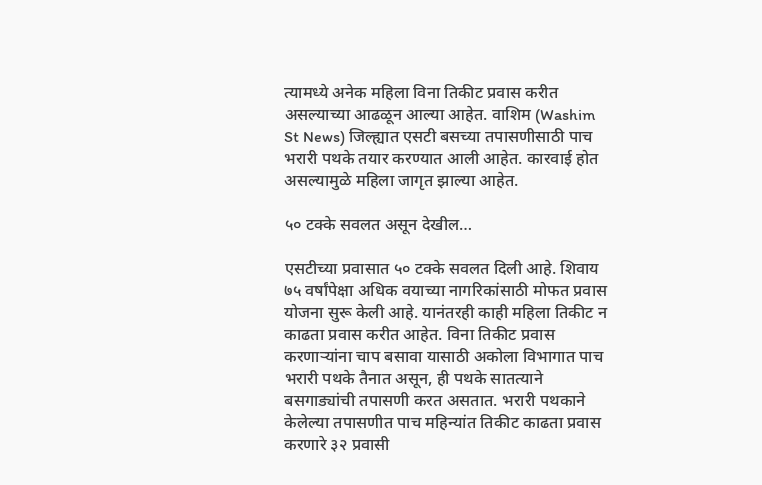त्यामध्ये अनेक महिला विना तिकीट प्रवास करीत असल्याच्या आढळून आल्या आहेत. वाशिम (Washim St News) जिल्ह्यात एसटी बसच्या तपासणीसाठी पाच भरारी पथके तयार करण्यात आली आहेत. कारवाई होत असल्यामुळे महिला जागृत झाल्या आहेत.

५० टक्के सवलत असून देखील…

एसटीच्या प्रवासात ५० टक्के सवलत दिली आहे. शिवाय ७५ वर्षांपेक्षा अधिक वयाच्या नागरिकांसाठी मोफत प्रवास योजना सुरू केली आहे. यानंतरही काही महिला तिकीट न काढता प्रवास करीत आहेत. विना तिकीट प्रवास करणाऱ्यांना चाप बसावा यासाठी अकोला विभागात पाच भरारी पथके तैनात असून, ही पथके सातत्याने बसगाड्यांची तपासणी करत असतात. भरारी पथकाने केलेल्या तपासणीत पाच महिन्यांत तिकीट काढता प्रवास करणारे ३२ प्रवासी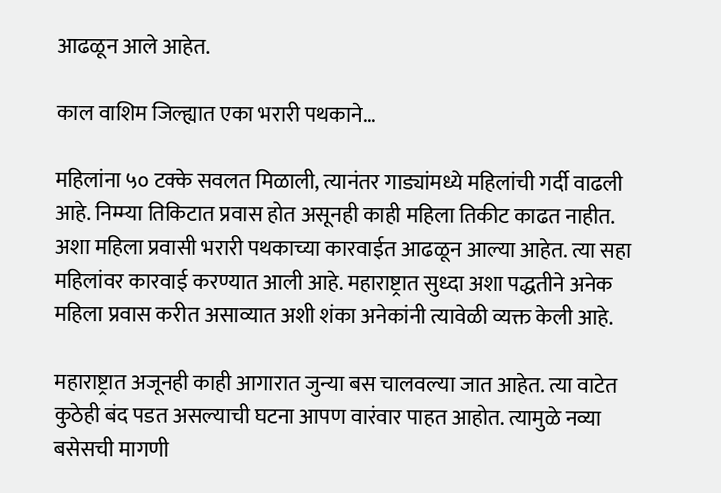आढळून आले आहेत.

काल वाशिम जिल्ह्यात एका भरारी पथकाने…

महिलांना ५० टक्के सवलत मिळाली, त्यानंतर गाड्यांमध्ये महिलांची गर्दी वाढली आहे. निम्म्या तिकिटात प्रवास होत असूनही काही महिला तिकीट काढत नाहीत. अशा महिला प्रवासी भरारी पथकाच्या कारवाईत आढळून आल्या आहेत. त्या सहा महिलांवर कारवाई करण्यात आली आहे. महाराष्ट्रात सुध्दा अशा पद्धतीने अनेक महिला प्रवास करीत असाव्यात अशी शंका अनेकांनी त्यावेळी व्यक्त केली आहे.

महाराष्ट्रात अजूनही काही आगारात जुन्या बस चालवल्या जात आहेत. त्या वाटेत कुठेही बंद पडत असल्याची घटना आपण वारंवार पाहत आहोत. त्यामुळे नव्या बसेसची मागणी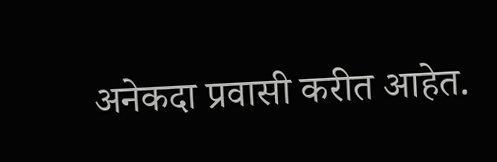अनेकदा प्रवासी करीत आहेत.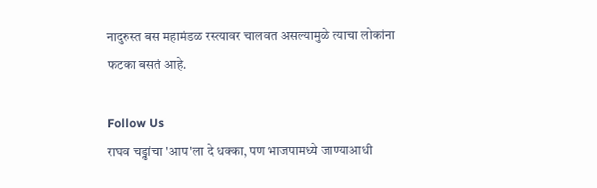नादुरुस्त बस महामंडळ रस्त्यावर चालवत असल्यामुळे त्याचा लोकांना फटका बसतं आहे.

Follow Us
राघव चड्ढांचा 'आप'ला दे धक्का, पण भाजपामध्ये जाण्याआधी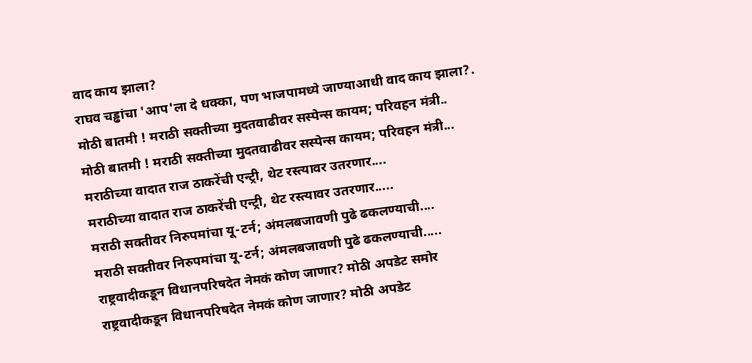वाद काय झाला?
राघव चड्ढांचा 'आप'ला दे धक्का, पण भाजपामध्ये जाण्याआधी वाद काय झाला?.
मोठी बातमी ! मराठी सक्तीच्या मुदतवाढीवर सस्पेन्स कायम; परिवहन मंत्री..
मोठी बातमी ! मराठी सक्तीच्या मुदतवाढीवर सस्पेन्स कायम; परिवहन मंत्री...
मराठीच्या वादात राज ठाकरेंची एन्ट्री, थेट रस्त्यावर उतरणार....
मराठीच्या वादात राज ठाकरेंची एन्ट्री, थेट रस्त्यावर उतरणार.....
मराठी सक्तीवर निरुपमांचा यू-टर्न; अंमलबजावणी पुढे ढकलण्याची....
मराठी सक्तीवर निरुपमांचा यू-टर्न; अंमलबजावणी पुढे ढकलण्याची.....
राष्ट्रवादीकडून विधानपरिषदेत नेमकं कोण जाणार? मोठी अपडेट समोर
राष्ट्रवादीकडून विधानपरिषदेत नेमकं कोण जाणार? मोठी अपडेट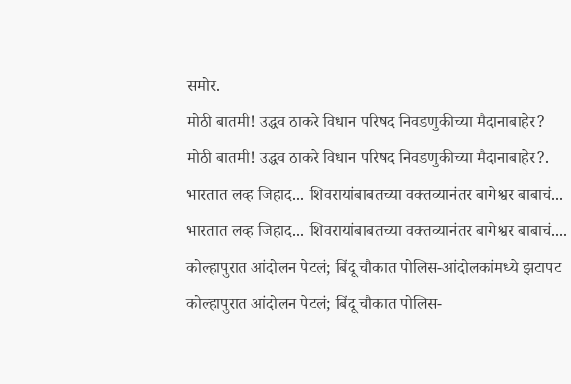समोर.
मोठी बातमी! उद्धव ठाकरे विधान परिषद निवडणुकीच्या मैदानाबाहेर?
मोठी बातमी! उद्धव ठाकरे विधान परिषद निवडणुकीच्या मैदानाबाहेर?.
भारतात लव्ह जिहाद... शिवरायांबाबतच्या वक्तव्यानंतर बागेश्वर बाबाचं...
भारतात लव्ह जिहाद... शिवरायांबाबतच्या वक्तव्यानंतर बागेश्वर बाबाचं....
कोल्हापुरात आंदोलन पेटलं; बिंदू चौकात पोलिस-आंदोलकांमध्ये झटापट
कोल्हापुरात आंदोलन पेटलं; बिंदू चौकात पोलिस-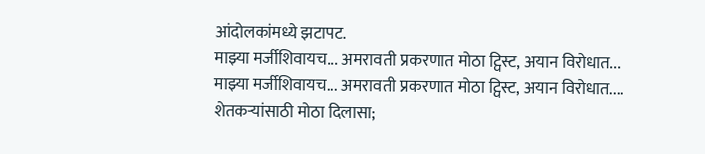आंदोलकांमध्ये झटापट.
माझ्या मर्जीशिवायच... अमरावती प्रकरणात मोठा ट्विस्ट, अयान विरोधात...
माझ्या मर्जीशिवायच... अमरावती प्रकरणात मोठा ट्विस्ट, अयान विरोधात....
शेतकऱ्यांसाठी मोठा दिलासा;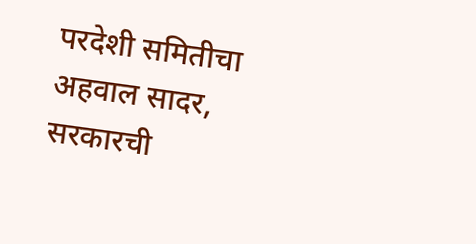परदेशी समितीचा अहवाल सादर, सरकारची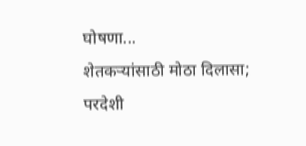घोषणा...
शेतकऱ्यांसाठी मोठा दिलासा; परदेशी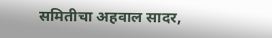समितीचा अहवाल सादर,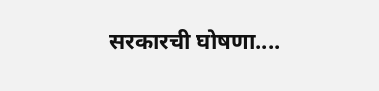सरकारची घोषणा....